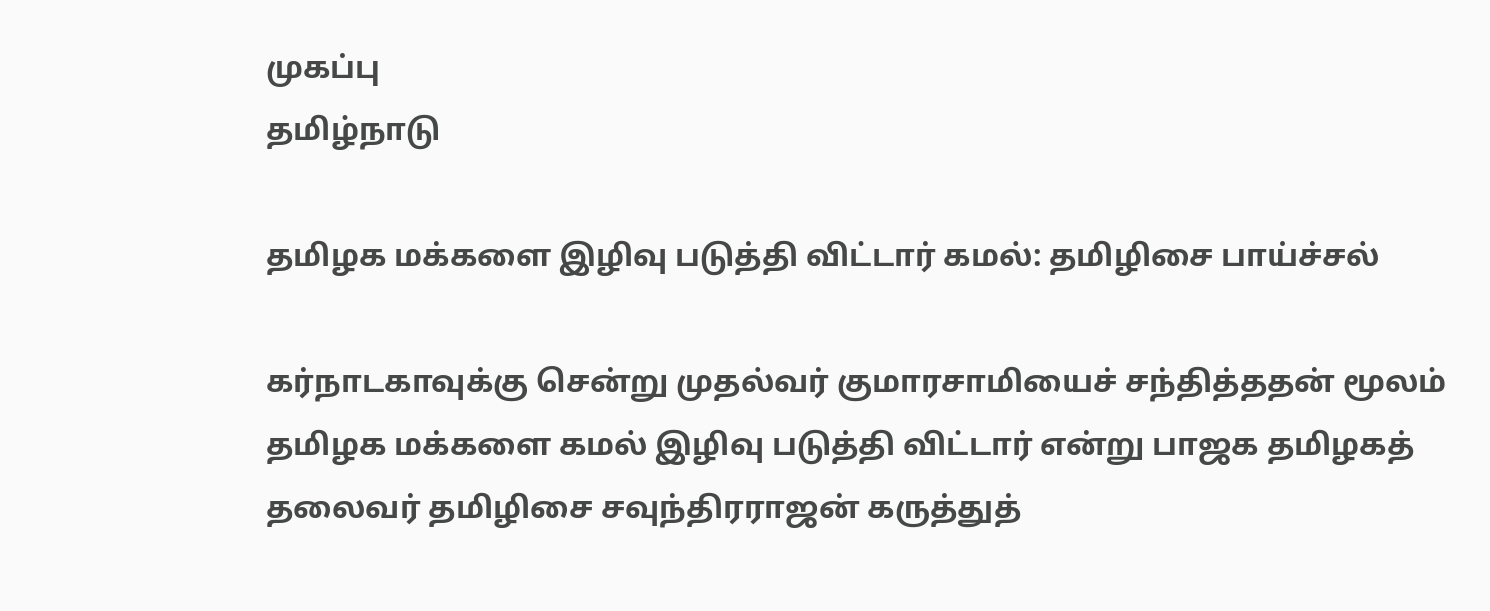முகப்பு
தமிழ்நாடு

தமிழக மக்களை இழிவு படுத்தி விட்டார் கமல்: தமிழிசை பாய்ச்சல்

கர்நாடகாவுக்கு சென்று முதல்வர் குமாரசாமியைச் சந்தித்ததன் மூலம் தமிழக மக்களை கமல் இழிவு படுத்தி விட்டார் என்று பாஜக தமிழகத் தலைவர் தமிழிசை சவுந்திரராஜன் கருத்துத்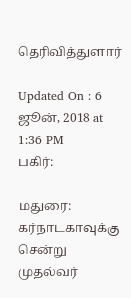தெரிவித்துளார்

Updated On : 6 ஜூன், 2018 at 1:36 PM
பகிர்:

மதுரை: கர்நாடகாவுக்கு சென்று முதல்வர்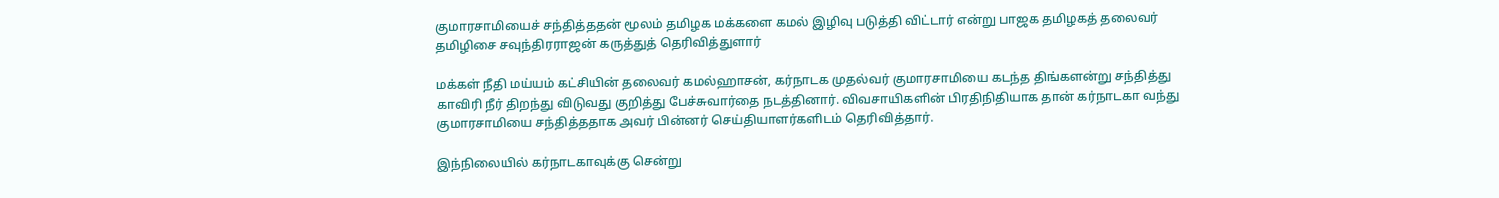குமாரசாமியைச் சந்தித்ததன் மூலம் தமிழக மக்களை கமல் இழிவு படுத்தி விட்டார் என்று பாஜக தமிழகத் தலைவர் தமிழிசை சவுந்திரராஜன் கருத்துத் தெரிவித்துளார்

மக்கள் நீதி மய்யம் கட்சியின் தலைவர் கமல்ஹாசன், கர்நாடக முதல்வர் குமாரசாமியை கடந்த திங்களன்று சந்தித்து காவிரி நீர் திறந்து விடுவது குறித்து பேச்சுவார்தை நடத்தினார். விவசாயிகளின் பிரதிநிதியாக தான் கர்நாடகா வந்து குமாரசாமியை சந்தித்ததாக அவர் பின்னர் செய்தியாளர்களிடம் தெரிவித்தார்.

இந்நிலையில் கர்நாடகாவுக்கு சென்று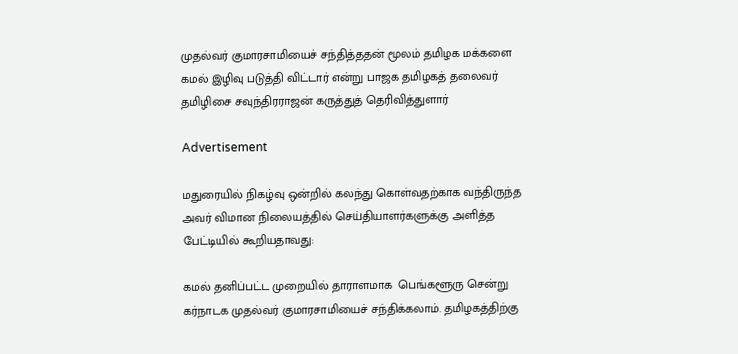முதல்வர் குமாரசாமியைச் சந்தித்ததன் மூலம் தமிழக மக்களை கமல் இழிவு படுத்தி விட்டார் என்று பாஜக தமிழகத் தலைவர் தமிழிசை சவுந்திரராஜன் கருத்துத் தெரிவித்துளார்

Advertisement

மதுரையில் நிகழ்வு ஒன்றில் கலந்து கொள்வதற்காக வந்திருந்த அவர் விமான நிலையத்தில் செய்தியாளர்களுக்கு அளித்த பேட்டியில் கூறியதாவது:

கமல் தனிப்பட்ட முறையில் தாராளமாக  பெங்களூரு சென்று கர்நாடக முதல்வர் குமாரசாமியைச் சந்திக்கலாம். தமிழகத்திற்கு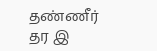தண்ணீர் தர இ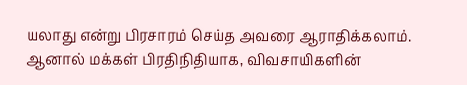யலாது என்று பிரசாரம் செய்த அவரை ஆராதிக்கலாம். ஆனால் மக்கள் பிரதிநிதியாக, விவசாயிகளின்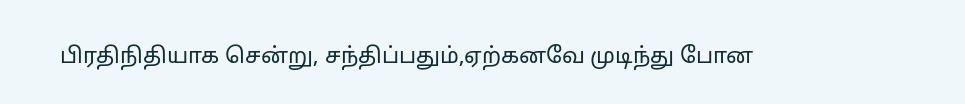பிரதிநிதியாக சென்று, சந்திப்பதும்,ஏற்கனவே முடிந்து போன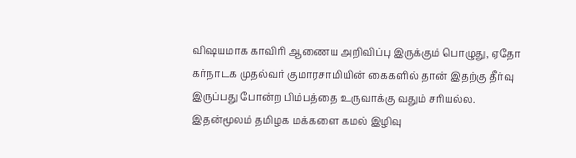விஷயமாக காவிரி ஆணைய அறிவிப்பு இருக்கும் பொழுது, ஏதோ கர்நாடக முதல்வர் குமாரசாமியின் கைகளில் தான் இதற்கு தீர்வு இருப்பது போன்ற பிம்பத்தை உருவாக்கு வதும் சரியல்ல. இதன்மூலம் தமிழக மக்களை கமல் இழிவு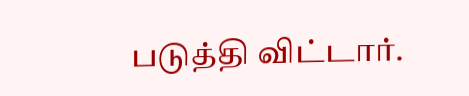படுத்தி விட்டார்.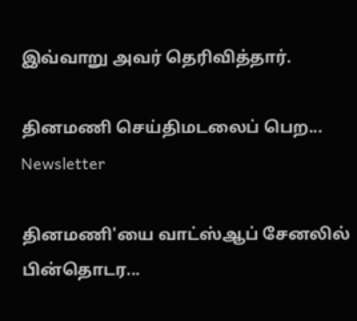இவ்வாறு அவர் தெரிவித்தார்.

தினமணி செய்திமடலைப் பெற... Newsletter

தினமணி'யை வாட்ஸ்ஆப் சேனலில் பின்தொடர...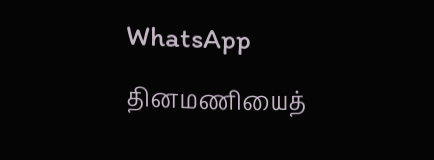WhatsApp

தினமணியைத்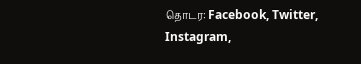தொடர: Facebook, Twitter, Instagram,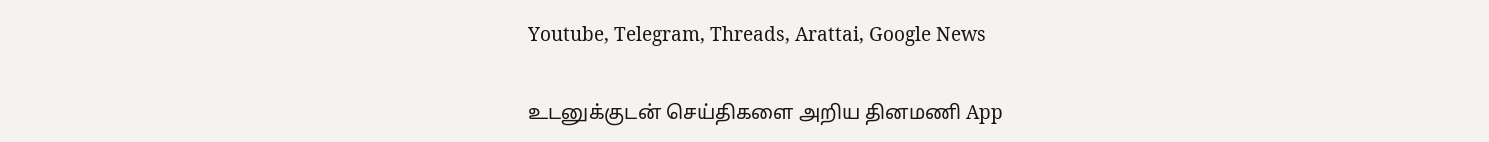Youtube, Telegram, Threads, Arattai, Google News

உடனுக்குடன் செய்திகளை அறிய தினமணி App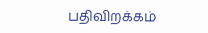பதிவிறக்கம்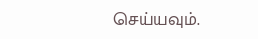செய்யவும்.